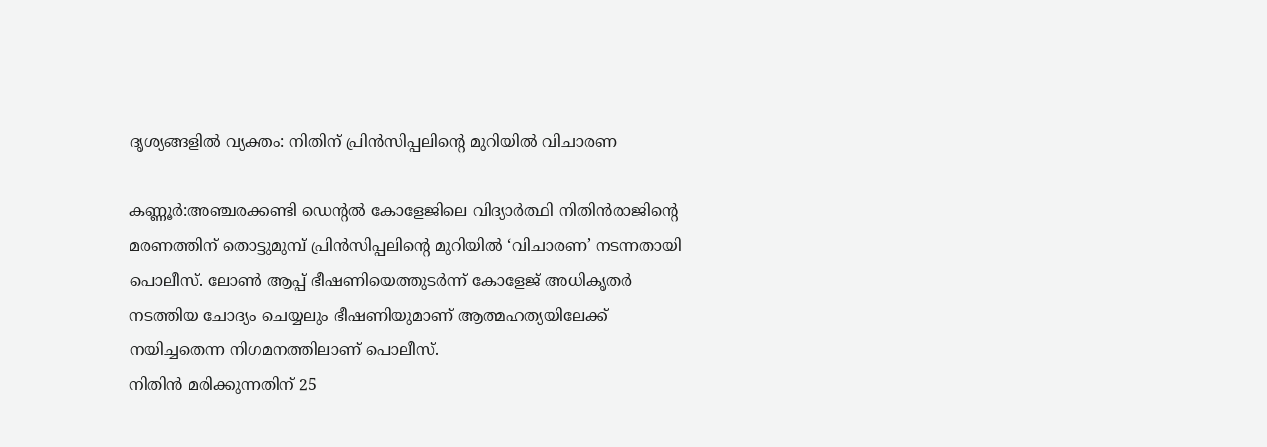ദൃശ്യങ്ങളിൽ വ്യക്തം: നിതിന് പ്രിൻസിപ്പലിന്റെ മുറിയിൽ വിചാരണ

കണ്ണൂർ:അഞ്ചരക്കണ്ടി ഡെന്റൽ കോളേജിലെ വിദ്യാർത്ഥി നിതിൻരാജിന്റെ മരണത്തിന് തൊട്ടുമുമ്പ് പ്രിൻസിപ്പലിന്റെ മുറിയിൽ ‘വിചാരണ’ നടന്നതായി പൊലീസ്. ലോൺ ആപ്പ് ഭീഷണിയെത്തുടർന്ന് കോളേജ് അധികൃതർ നടത്തിയ ചോദ്യം ചെയ്യലും ഭീഷണിയുമാണ് ആത്മഹത്യയിലേക്ക് നയിച്ചതെന്ന നിഗമനത്തിലാണ് പൊലീസ്.
നിതിൻ മരിക്കുന്നതിന് 25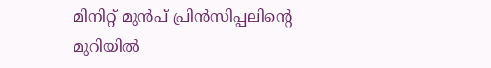മിനിറ്റ് മുൻപ് പ്രിൻസിപ്പലിന്റെ മുറിയിൽ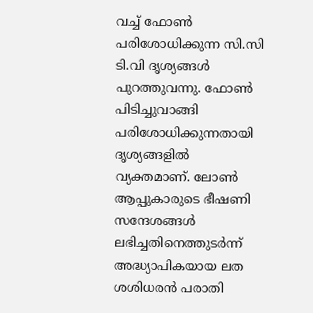വച്ച് ഫോൺ പരിശോധിക്കുന്ന സി.സി ടി.വി ദൃശ്യങ്ങൾ പുറത്തുവന്നു. ഫോൺ പിടിച്ചുവാങ്ങി പരിശോധിക്കുന്നതായി ദൃശ്യങ്ങളിൽ വ്യക്തമാണ്. ലോൺ ആപ്പുകാരുടെ ഭീഷണി സന്ദേശങ്ങൾ ലഭിച്ചതിനെത്തുടർന്ന് അദ്ധ്യാപികയായ ലത ശശിധരൻ പരാതി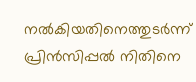നൽകിയതിനെത്തുടർന്ന് പ്രിൻസിപ്പൽ നിതിനെ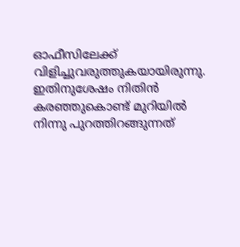ഓഫീസിലേക്ക് വിളിച്ചുവരുത്തുകയായിരുന്നു. ഇതിനുശേഷം നിതിൻ കരഞ്ഞുകൊണ്ട് മുറിയിൽ നിന്നു പുറത്തിറങ്ങുന്നത്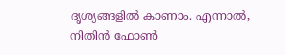ദൃശ്യങ്ങളിൽ കാണാം. എന്നാൽ, നിതിൻ ഫോൺ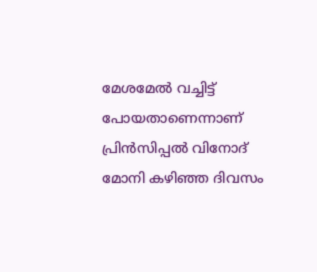മേശമേൽ വച്ചിട്ട് പോയതാണെന്നാണ് പ്രിൻസിപ്പൽ വിനോദ് മോനി കഴിഞ്ഞ ദിവസം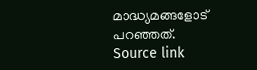മാദ്ധ്യമങ്ങളോട് പറഞ്ഞത്.
Source link